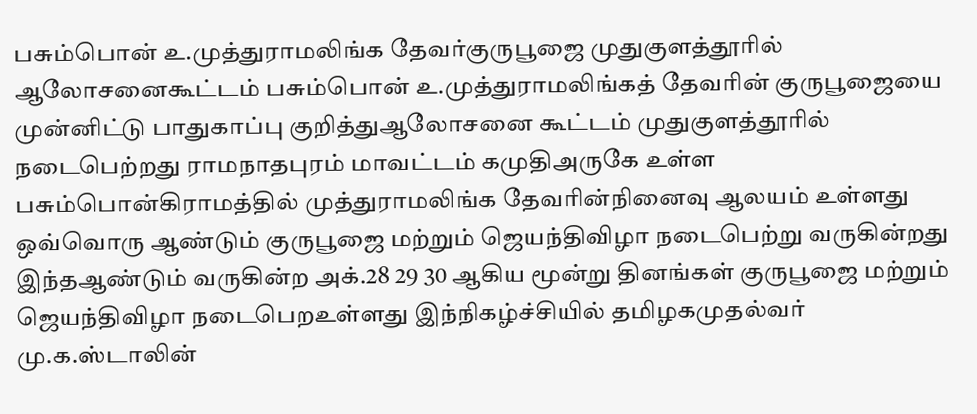பசும்பொன் உ.முத்துராமலிங்க தேவர்குருபூஜை முதுகுளத்தூரில் ஆலோசனைகூட்டம் பசும்பொன் உ.முத்துராமலிங்கத் தேவரின் குருபூஜையை முன்னிட்டு பாதுகாப்பு குறித்துஆலோசனை கூட்டம் முதுகுளத்தூரில் நடைபெற்றது ராமநாதபுரம் மாவட்டம் கமுதிஅருகே உள்ள பசும்பொன்கிராமத்தில் முத்துராமலிங்க தேவரின்நினைவு ஆலயம் உள்ளது ஒவ்வொரு ஆண்டும் குருபூஜை மற்றும் ஜெயந்திவிழா நடைபெற்று வருகின்றது
இந்தஆண்டும் வருகின்ற அக்.28 29 30 ஆகிய மூன்று தினங்கள் குருபூஜை மற்றும் ஜெயந்திவிழா நடைபெறஉள்ளது இந்நிகழ்ச்சியில் தமிழகமுதல்வர் மு.க.ஸ்டாலின்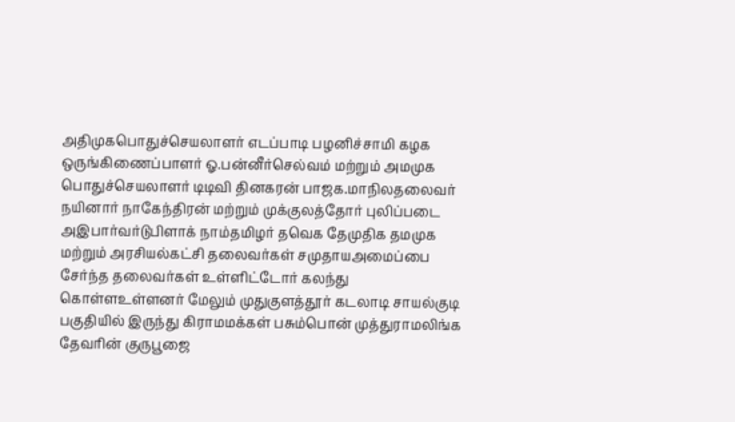அதிமுகபொதுச்செயலாளர் எடப்பாடி பழனிச்சாமி கழக ஒருங்கிணைப்பாளர் ஓ.பன்னீர்செல்வம் மற்றும் அமமுக பொதுச்செயலாளர் டிடிவி தினகரன் பாஜக.மாநிலதலைவர் நயினார் நாகேந்திரன் மற்றும் முக்குலத்தோர் புலிப்படை அஇபார்வர்டுபிளாக் நாம்தமிழர் தவெக தேமுதிக தமமுக மற்றும் அரசியல்கட்சி தலைவர்கள் சமுதாயஅமைப்பை சேர்ந்த தலைவர்கள் உள்ளிட்டோர் கலந்து கொள்ளஉள்ளனர் மேலும் முதுகுளத்தூர் கடலாடி சாயல்குடி பகுதியில் இருந்து கிராமமக்கள் பசும்பொன் முத்துராமலிங்க தேவரின் குருபூஜை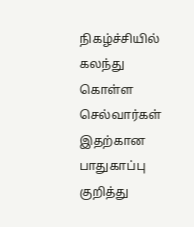நிகழ்ச்சியில் கலந்து கொள்ள செல்வார்கள் இதற்கான பாதுகாப்பு குறித்து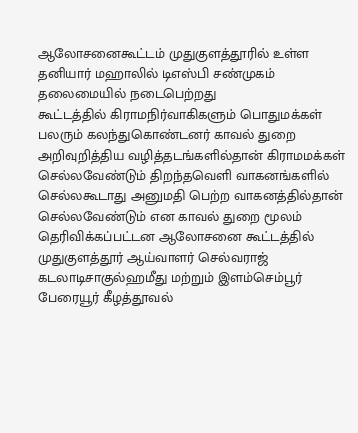ஆலோசனைகூட்டம் முதுகுளத்தூரில் உள்ள தனியார் மஹாலில் டிஎஸ்பி சண்முகம் தலைமையில் நடைபெற்றது
கூட்டத்தில் கிராமநிர்வாகிகளும் பொதுமக்கள் பலரும் கலந்துகொண்டனர் காவல் துறை அறிவுறித்திய வழித்தடங்களில்தான் கிராமமக்கள் செல்லவேண்டும் திறந்தவெளி வாகனங்களில் செல்லகூடாது அனுமதி பெற்ற வாகனத்தில்தான் செல்லவேண்டும் என காவல் துறை மூலம் தெரிவிக்கப்பட்டன ஆலோசனை கூட்டத்தில் முதுகுளத்தூர் ஆய்வாளர் செல்வராஜ் கடலாடிசாகுல்ஹமீது மற்றும் இளம்செம்பூர் பேரையூர் கீழத்தூவல்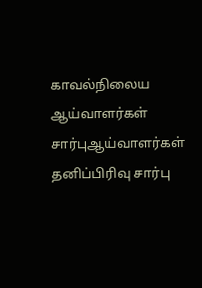காவல்நிலைய ஆய்வாளர்கள் சார்புஆய்வாளர்கள் தனிப்பிரிவு சார்பு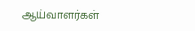ஆய்வாளர்கள்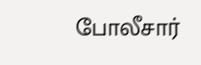போலீசார்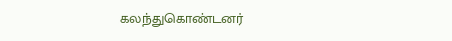கலந்துகொண்டனர்